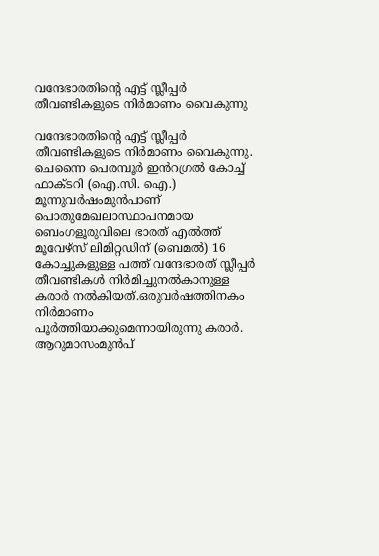വന്ദേഭാരതിൻ്റെ എട്ട് സ്ലീപ്പർ തീവണ്ടികളുടെ നിർമാണം വൈകുന്നു

വന്ദേഭാരതിൻ്റെ എട്ട് സ്ലീപ്പർ തീവണ്ടികളുടെ നിർമാണം വൈകുന്നു. ചെന്നൈ പെരമ്പൂർ ഇൻറഗ്രൽ കോച്ച് ഫാക്ടറി (ഐ.സി. ഐ.) മൂന്നുവർഷംമുൻപാണ് പൊതുമേഖലാസ്ഥാപനമായ ബെംഗളൂരുവിലെ ഭാരത് എൽത്ത് മൂവേഴ്സ് ലിമിറ്റഡിന് (ബെമൽ) 16 കോച്ചുകളുള്ള പത്ത് വന്ദേഭാരത് സ്ലീപ്പർ തീവണ്ടികൾ നിർമിച്ചുനൽകാനുള്ള കരാർ നൽകിയത്.ഒരുവർഷത്തിനകം നിർമാണം പൂർത്തിയാക്കുമെന്നായിരുന്നു കരാർ. ആറുമാസംമുൻപ്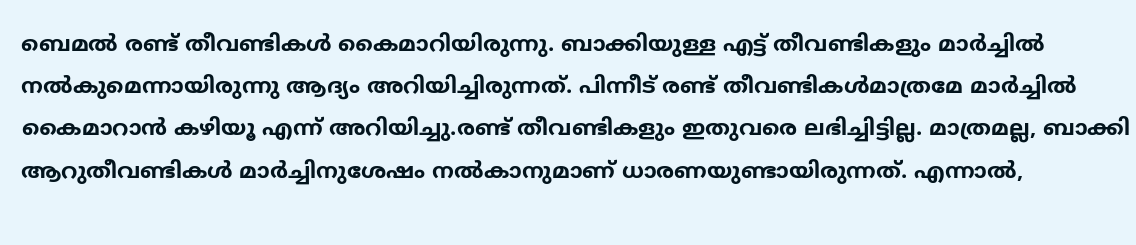ബെമൽ രണ്ട് തീവണ്ടികൾ കൈമാറിയിരുന്നു. ബാക്കിയുള്ള എട്ട് തീവണ്ടികളും മാർച്ചിൽ നൽകുമെന്നായിരുന്നു ആദ്യം അറിയിച്ചിരുന്നത്. പിന്നീട് രണ്ട് തീവണ്ടികൾമാത്രമേ മാർച്ചിൽ കൈമാറാൻ കഴിയൂ എന്ന് അറിയിച്ചു.രണ്ട് തീവണ്ടികളും ഇതുവരെ ലഭിച്ചിട്ടില്ല. മാത്രമല്ല, ബാക്കി ആറുതീവണ്ടികൾ മാർച്ചിനുശേഷം നൽകാനുമാണ് ധാരണയുണ്ടായിരുന്നത്. എന്നാൽ,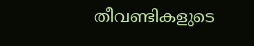തീവണ്ടികളുടെ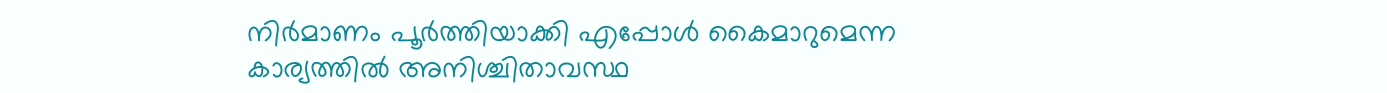നിർമാണം പൂർത്തിയാക്കി എപ്പോൾ കൈമാറുമെന്ന കാര്യത്തിൽ അനിശ്ചിതാവസ്ഥ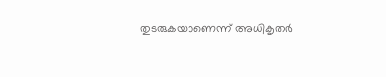തുടരുകയാണെന്ന് അധികൃതർ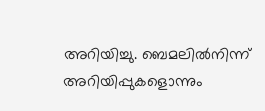അറിയിച്ചു. ബെമലിൽനിന്ന് അറിയിപ്പുകളൊന്നും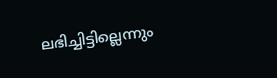ലഭിച്ചിട്ടില്ലെന്നും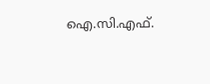ഐ.സി.എഫ്.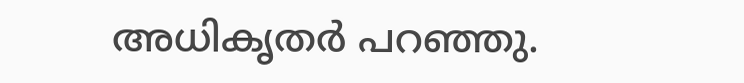അധികൃതർ പറഞ്ഞു.